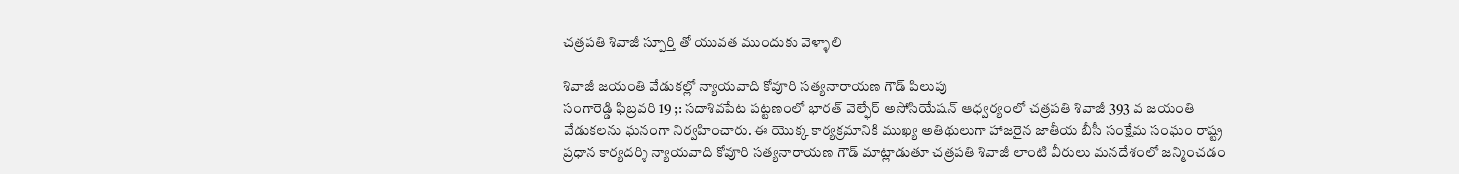చత్రపతి శివాజీ స్పూర్తి తో యువత ముందుకు వెళ్ళాలి

శివాజీ జయంతి వేడుకల్లో న్యాయవాది కోవూరి సత్యనారాయణ గౌడ్ పిలుపు
సంగారెడ్డి ఫిబ్రవరి 19 ;: సదాశివపేట పట్టణంలో భారత్ వెల్ఫేర్ అసోసియేషన్ ఆధ్వర్యంలో చత్రపతి శివాజీ 393 వ జయంతి వేడుకలను ఘనంగా నిర్వహించారు. ఈ యొక్క కార్యక్రమానికి ముఖ్య అతిథులుగా హాజరైన జాతీయ బీసీ సంక్షేమ సంఘం రాష్ట్ర ప్రధాన కార్యదర్శి న్యాయవాది కోవూరి సత్యనారాయణ గౌడ్ మాట్లాడుతూ చత్రపతి శివాజీ లాంటి వీరులు మనదేశంలో జన్మించడం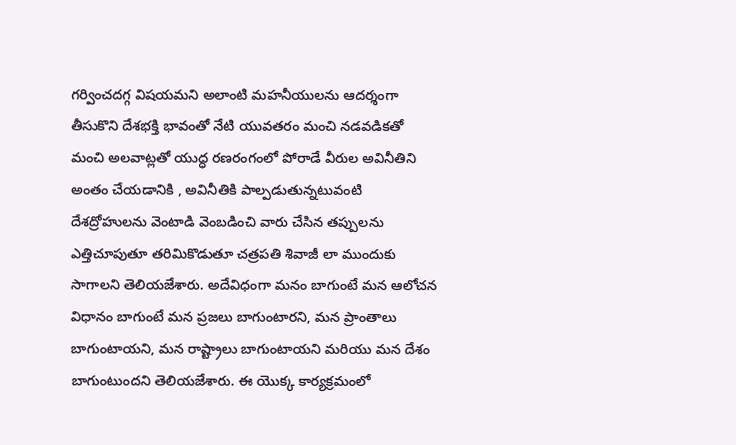గర్వించదగ్గ విషయమని అలాంటి మహనీయులను ఆదర్శంగా తీసుకొని దేశభక్తి భావంతో నేటి యువతరం మంచి నడవడికతో మంచి అలవాట్లతో యుద్ధ రణరంగంలో పోరాడే వీరుల అవినీతిని అంతం చేయడానికి , అవినీతికి పాల్పడుతున్నటువంటి దేశద్రోహులను వెంటాడి వెంబడించి వారు చేసిన తప్పులను ఎత్తిచూపుతూ తరిమికొడుతూ చత్రపతి శివాజీ లా ముందుకు సాగాలని తెలియజేశారు. అదేవిధంగా మనం బాగుంటే మన ఆలోచన విధానం బాగుంటే మన ప్రజలు బాగుంటారని, మన ప్రాంతాలు బాగుంటాయని, మన రాష్ట్రాలు బాగుంటాయని మరియు మన దేశం బాగుంటుందని తెలియజేశారు. ఈ యొక్క కార్యక్రమంలో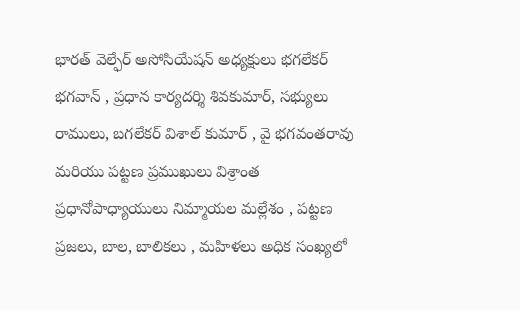భారత్ వెల్ఫేర్ అసోసియేషన్ అధ్యక్షులు భగలేకర్ భగవాన్ , ప్రధాన కార్యదర్శి శివకుమార్, సభ్యులు రాములు, బగలేకర్ విశాల్ కుమార్ , వై భగవంతరావు మరియు పట్టణ ప్రముఖులు విశ్రాంత ప్రధానోపాధ్యాయులు నిమ్మాయల మల్లేశం , పట్టణ ప్రజలు, బాల, బాలికలు , మహిళలు అధిక సంఖ్యలో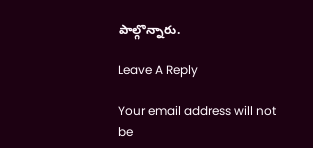పాల్గొన్నారు.

Leave A Reply

Your email address will not be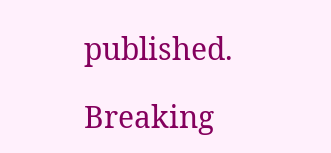published.

Breaking